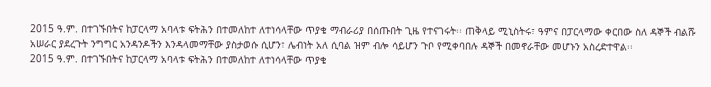2015 ዓ.ም. በተገኙበትና ከፓርላማ አባላቱ ፍትሕን በተመለከተ ለተነሳላቸው ጥያቄ ማብራሪያ በሰጡበት ጊዜ የተናገሩት፡፡ ጠቅላይ ሚኒስትሩ፣ ዓምና በፓርላማው ቀርበው ስለ ዳኞች ብልሹ አሠራር ያደረጉት ንግግር አንዳንዶችን እንዳላመማቸው ያስታወሱ ሲሆን፣ ሌብነት አለ ሲባል ዝም ብሎ ሳይሆን ጉቦ የሚቀባበሉ ዳኞች በመኖራቸው መሆኑን አስረድተዋል፡፡
2015 ዓ.ም. በተገኙበትና ከፓርላማ አባላቱ ፍትሕን በተመለከተ ለተነሳላቸው ጥያቄ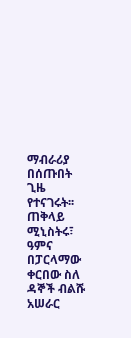ማብራሪያ በሰጡበት ጊዜ የተናገሩት፡፡ ጠቅላይ ሚኒስትሩ፣ ዓምና በፓርላማው ቀርበው ስለ ዳኞች ብልሹ አሠራር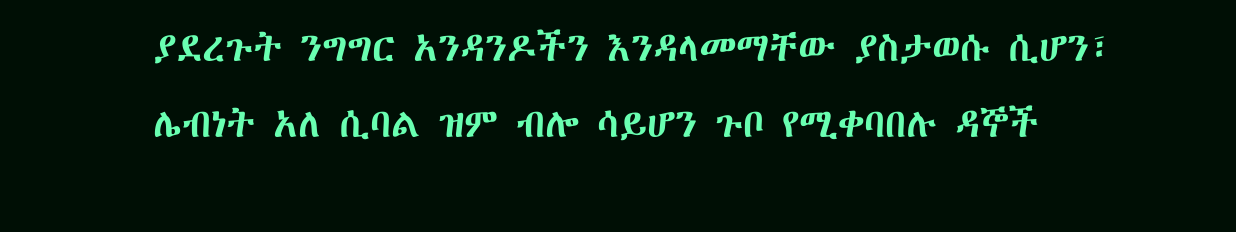ያደረጉት ንግግር አንዳንዶችን እንዳላመማቸው ያስታወሱ ሲሆን፣ ሌብነት አለ ሲባል ዝም ብሎ ሳይሆን ጉቦ የሚቀባበሉ ዳኞች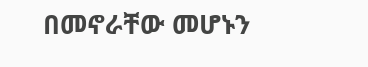በመኖራቸው መሆኑን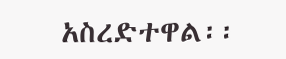አስረድተዋል፡፡